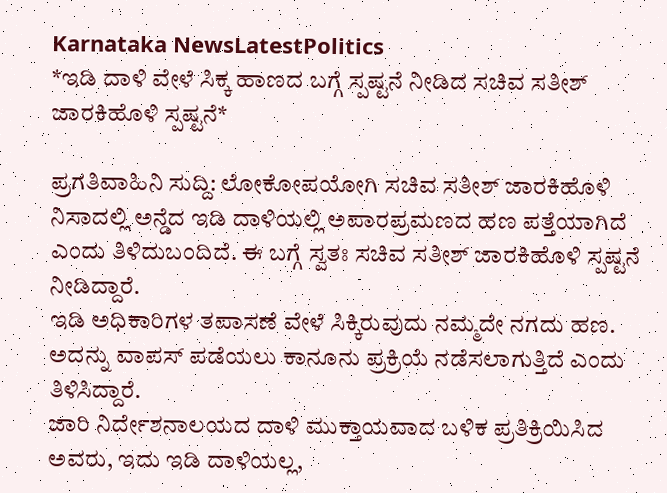Karnataka NewsLatestPolitics
*ಇಡಿ ದಾಳಿ ವೇಳೆ ಸಿಕ್ಕ ಹಾಣದ ಬಗ್ಗೆ ಸ್ಪಷ್ಟನೆ ನೀಡಿದ ಸಚಿವ ಸತೀಶ್ ಜಾರಕಿಹೊಳಿ ಸ್ಪಷ್ಟನೆ*

ಪ್ರಗತಿವಾಹಿನಿ ಸುದ್ದಿ: ಲೋಕೋಪಯೋಗಿ ಸಚಿವ ಸತೀಶ್ ಜಾರಕಿಹೊಳಿ ನಿಸಾದಲ್ಲಿ ಅನ್ಡೆದ ಇಡಿ ದಾಳಿಯಲ್ಲಿ ಅಪಾರಪ್ರಮಣದ ಹಣ ಪತ್ತೆಯಾಗಿದೆ ಎಂದು ತಿಳಿದುಬಂದಿದೆ. ಈ ಬಗ್ಗೆ ಸ್ವತಃ ಸಚಿವ ಸತೀಶ್ ಜಾರಕಿಹೊಳಿ ಸ್ಪಷ್ಟನೆ ನೀಡಿದ್ದಾರೆ.
ಇಡಿ ಅಧಿಕಾರಿಗಳ ತಪಾಸಣೆ ವೇಳೆ ಸಿಕ್ಕಿರುವುದು ನಮ್ಮದೇ ನಗದು ಹಣ. ಅದನ್ನು ವಾಪಸ್ ಪಡೆಯಲು ಕಾನೂನು ಪ್ರಕ್ರಿಯೆ ನಡೆಸಲಾಗುತ್ತಿದೆ ಎಂದು ತಿಳಿಸಿದ್ದಾರೆ.
ಜಾರಿ ನಿರ್ದೇಶನಾಲಯದ ದಾಳಿ ಮುಕ್ತಾಯವಾದ ಬಳಿಕ ಪ್ರತಿಕ್ರಿಯಿಸಿದ ಅವರು, ಇದು ಇಡಿ ದಾಳಿಯಲ್ಲ,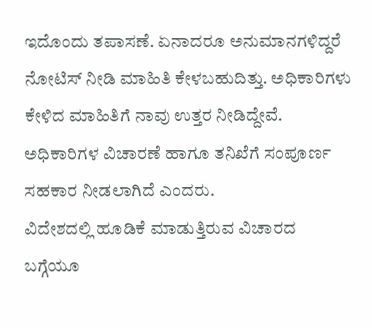ಇದೊಂದು ತಪಾಸಣೆ. ಏನಾದರೂ ಅನುಮಾನಗಳಿದ್ದರೆ ನೋಟಿಸ್ ನೀಡಿ ಮಾಹಿತಿ ಕೇಳಬಹುದಿತ್ತು. ಅಧಿಕಾರಿಗಳು ಕೇಳಿದ ಮಾಹಿತಿಗೆ ನಾವು ಉತ್ತರ ನೀಡಿದ್ದೇವೆ. ಅಧಿಕಾರಿಗಳ ವಿಚಾರಣೆ ಹಾಗೂ ತನಿಖೆಗೆ ಸಂಪೂರ್ಣ ಸಹಕಾರ ನೀಡಲಾಗಿದೆ ಎಂದರು.
ವಿದೇಶದಲ್ಲಿ ಹೂಡಿಕೆ ಮಾಡುತ್ತಿರುವ ವಿಚಾರದ ಬಗ್ಗೆಯೂ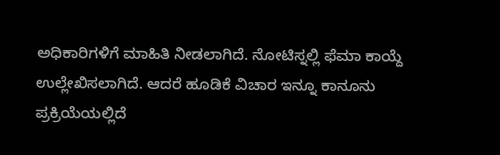ಅಧಿಕಾರಿಗಳಿಗೆ ಮಾಹಿತಿ ನೀಡಲಾಗಿದೆ. ನೋಟಿಸ್ನಲ್ಲಿ ಫೆಮಾ ಕಾಯ್ದೆ ಉಲ್ಲೇಖಿಸಲಾಗಿದೆ. ಆದರೆ ಹೂಡಿಕೆ ವಿಚಾರ ಇನ್ನೂ ಕಾನೂನು ಪ್ರಕ್ರಿಯೆಯಲ್ಲಿದೆ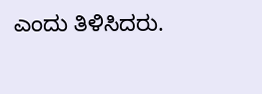ಎಂದು ತಿಳಿಸಿದರು.